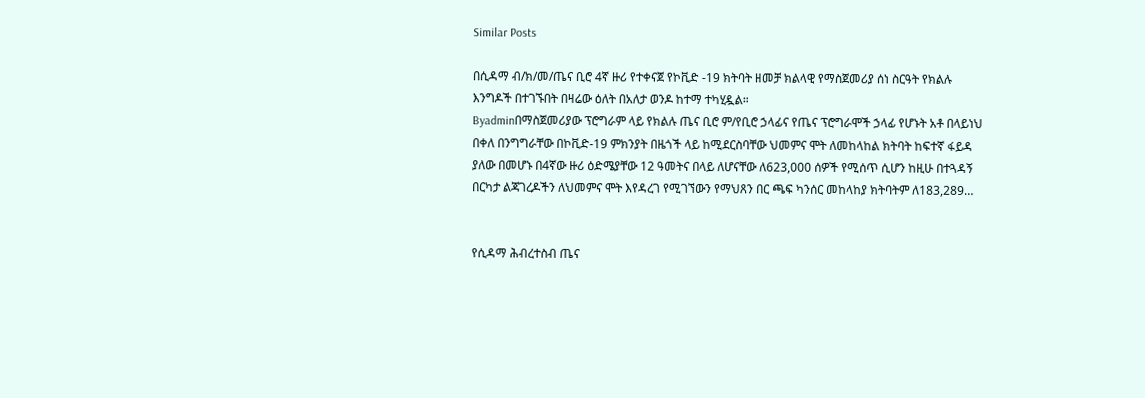Similar Posts

በሲዳማ ብ/ክ/መ/ጤና ቢሮ 4ኛ ዙሪ የተቀናጀ የኮቪድ -19 ክትባት ዘመቻ ክልላዊ የማስጀመሪያ ሰነ ስርዓት የክልሉ እንግዶች በተገኙበት በዛሬው ዕለት በአለታ ወንዶ ከተማ ተካሂዷል።
Byadminበማስጀመሪያው ፕሮግራም ላይ የክልሉ ጤና ቢሮ ም/የቢሮ ኃላፊና የጤና ፕሮግራሞች ኃላፊ የሆኑት አቶ በላይነህ በቀለ በንግግራቸው በኮቪድ-19 ምክንያት በዜጎች ላይ ከሚደርስባቸው ህመምና ሞት ለመከላከል ክትባት ከፍተኛ ፋይዳ ያለው በመሆኑ በ4ኛው ዙሪ ዕድሜያቸው 12 ዓመትና በላይ ለሆናቸው ለ623,000 ሰዎች የሚሰጥ ሲሆን ከዚሁ በተጓዳኝ በርካታ ልጃገረዶችን ለህመምና ሞት እየዳረገ የሚገኘውን የማህጸን በር ጫፍ ካንሰር መከላከያ ክትባትም ለ183,289…


የሲዳማ ሕብረተስብ ጤና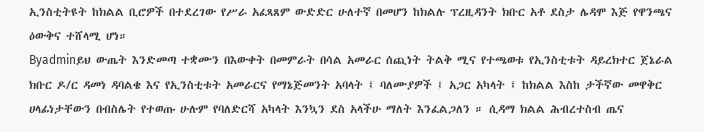ኢንስቲትዩት ከክልል ቢሮዎች በተደረገው የሥራ አፈጻጸም ውድድር ሁለተኛ በመሆን ከክልሉ ፕረዚዳንት ክቡር አቶ ደስታ ሌዳሞ እጅ የዋንጫና ዕውቅና ተሸላሚ ሆነ።
Byadminይህ ውጤት እንድመጣ ተቋሙን በእውቀት በመምራት በሳል አመራር ሰጪነት ትልቅ ሚና የተጫወቱ የኢንስቲቱት ዳይረክተር ጀኔራል ክቡር ዶ/ር ዳመነ ዳባልቄ እና የኢንስቲቱት አመራርና የማኔጅመንት አባላት ፤ ባለሙያዎች ፤ አጋር አካላት ፤ ከክልል እስከ ታችኛው መዋቅር ሀላፊነታቸውን በብስሌት የተወጡ ሁሉም የባለድርሻ አካላት እንኳን ደስ አላችሁ ማለት እንፈልጋለን ። ሲዳማ ክልል ሕብረተስብ ጤና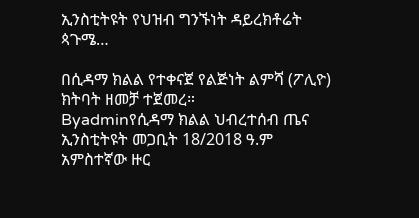ኢንስቲትዩት የህዝብ ግንኙነት ዳይረክቶሬት ጳጉሜ…

በሲዳማ ክልል የተቀናጀ የልጅነት ልምሻ (ፖሊዮ) ክትባት ዘመቻ ተጀመረ።
Byadminየሲዳማ ክልል ህብረተሰብ ጤና ኢንስቲትዩት መጋቢት 18/2018 ዓ.ም አምስተኛው ዙር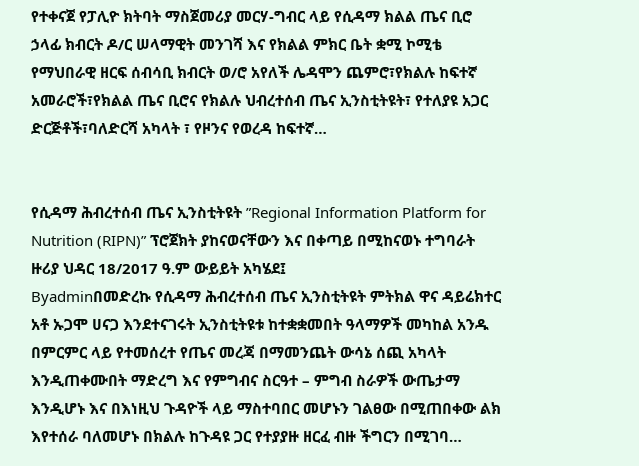የተቀናጀ የፓሊዮ ክትባት ማስጀመሪያ መርሃ-ግብር ላይ የሲዳማ ክልል ጤና ቢሮ ኃላፊ ክብርት ዶ/ር ሠላማዊት መንገሻ እና የክልል ምክር ቤት ቋሚ ኮሚቴ የማህበራዊ ዘርፍ ሰብሳቢ ክብርት ወ/ሮ አየለች ሌዳሞን ጨምሮ፣የክልሉ ከፍተኛ አመራሮች፣የክልል ጤና ቢሮና የክልሉ ህብረተሰብ ጤና ኢንስቲትዩት፣ የተለያዩ አጋር ድርጅቶች፣ባለድርሻ አካላት ፣ የዞንና የወረዳ ከፍተኛ…


የሲዳማ ሕብረተሰብ ጤና ኢንስቲትዩት ”Regional Information Platform for Nutrition (RIPN)” ፕሮጀክት ያከናወናቸውን እና በቀጣይ በሚከናወኑ ተግባራት ዙሪያ ህዳር 18/2017 ዓ.ም ውይይት አካሄደ፤
Byadminበመድረኩ የሲዳማ ሕብረተሰብ ጤና ኢንስቲትዩት ምትክል ዋና ዳይሬክተር አቶ ኡጋሞ ሀናጋ እንደተናገሩት ኢንስቲትዩቱ ከተቋቋመበት ዓላማዎች መካከል አንዱ በምርምር ላይ የተመሰረተ የጤና መረጃ በማመንጨት ውሳኔ ሰጪ አካላት እንዲጠቀሙበት ማድረግ እና የምግብና ስርዓተ – ምግብ ስራዎች ውጤታማ እንዲሆኑ እና በእነዚህ ጉዳዮች ላይ ማስተባበር መሆኑን ገልፀው በሚጠበቀው ልክ እየተሰራ ባለመሆኑ በክልሉ ከጉዳዩ ጋር የተያያዙ ዘርፈ ብዙ ችግርን በሚገባ…